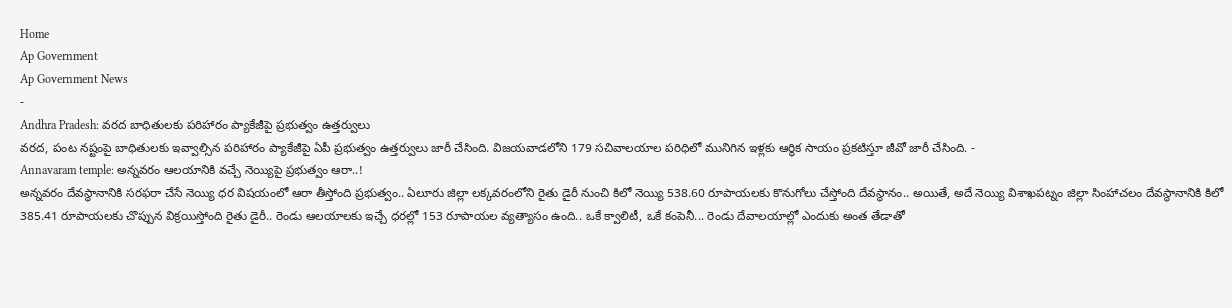Home
Ap Government
Ap Government News
-
Andhra Pradesh: వరద బాధితులకు పరిహారం ప్యాకేజీపై ప్రభుత్వం ఉత్తర్వులు
వరద, పంట నష్టంపై బాధితులకు ఇవ్వాల్సిన పరిహారం ప్యాకేజీపై ఏపీ ప్రభుత్వం ఉత్తర్వులు జారీ చేసింది. విజయవాడలోని 179 సచివాలయాల పరిధిలో మునిగిన ఇళ్లకు ఆర్థిక సాయం ప్రకటిస్తూ జీవో జారీ చేసింది. -
Annavaram temple: అన్నవరం ఆలయానికి వచ్చే నెయ్యిపై ప్రభుత్వం ఆరా..!
అన్నవరం దేవస్థానానికి సరఫరా చేసే నెయ్యి ధర విషయంలో ఆరా తీస్తోంది ప్రభుత్వం.. ఏలూరు జిల్లా లక్కవరంలోని రైతు డైరీ నుంచి కిలో నెయ్యి 538.60 రూపాయలకు కొనుగోలు చేస్తోంది దేవస్థానం.. అయితే, అదే నెయ్యి విశాఖపట్నం జిల్లా సింహాచలం దేవస్థానానికి కిలో 385.41 రూపాయలకు చొప్పున విక్రయిస్తోంది రైతు డైరీ.. రెండు ఆలయాలకు ఇచ్చే ధరల్లో 153 రూపాయల వ్యత్యాసం ఉంది.. ఒకే క్వాలిటీ, ఒకే కంపెనీ... రెండు దేవాలయాల్లో ఎందుకు అంత తేడాతో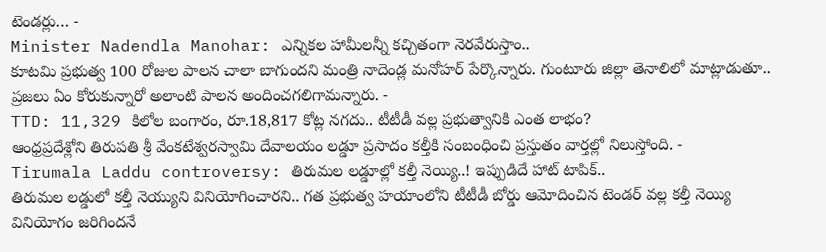టెండర్లు… -
Minister Nadendla Manohar: ఎన్నికల హామీలన్నీ కచ్చితంగా నెరవేరుస్తాం..
కూటమి ప్రభుత్వ 100 రోజుల పాలన చాలా బాగుందని మంత్రి నాదెండ్ల మనోహర్ పేర్కొన్నారు. గుంటూరు జిల్లా తెనాలిలో మాట్లాడుతూ.. ప్రజలు ఏం కోరుకున్నారో అలాంటి పాలన అందించగలిగామన్నారు. -
TTD: 11,329 కిలోల బంగారం, రూ.18,817 కోట్ల నగదు.. టీటీడీ వల్ల ప్రభుత్వానికి ఎంత లాభం?
ఆంధ్రప్రదేశ్లోని తిరుపతి శ్రీ వేంకటేశ్వరస్వామి దేవాలయం లడ్డూ ప్రసాదం కల్తీకి సంబంధించి ప్రస్తుతం వార్తల్లో నిలుస్తోంది. -
Tirumala Laddu controversy: తిరుమల లడ్డూల్లో కల్తీ నెయ్యి..! ఇప్పుడిదే హాట్ టాపిక్..
తిరుమల లడ్డులో కల్తీ నెయ్యుని వినియోగించారని.. గత ప్రభుత్వ హయాంలోని టీటీడీ బోర్డు ఆమోదించిన టెండర్ వల్ల కల్తీ నెయ్యి వినియోగం జరిగిందనే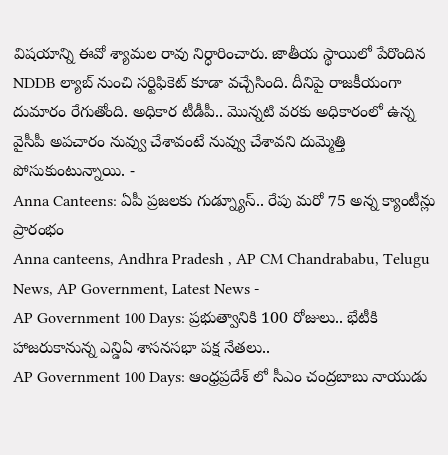విషయాన్ని ఈవో శ్యామల రావు నిర్ధారించారు. జాతీయ స్థాయిలో పేరొందిన NDDB ల్యాబ్ నుంచి సర్టిఫికెట్ కూడా వచ్చేసింది. దీనిపై రాజకీయంగా దుమారం రేగుతోంది. అధికార టీడీపీ.. మొన్నటి వరకు అధికారంలో ఉన్న వైసీపీ అపచారం నువ్వు చేశావంటే నువ్వు చేశావని దుమ్మెత్తి పోసుకుంటున్నాయి. -
Anna Canteens: ఏపీ ప్రజలకు గుడ్న్యూస్.. రేపు మరో 75 అన్న క్యాంటీన్లు ప్రారంభం
Anna canteens, Andhra Pradesh , AP CM Chandrababu, Telugu News, AP Government, Latest News -
AP Government 100 Days: ప్రభుత్వానికి 100 రోజులు.. భేటీకి హాజరుకానున్న ఎన్డిఏ శాసనసభా పక్ష నేతలు..
AP Government 100 Days: ఆంధ్రప్రదేశ్ లో సీఎం చంద్రబాబు నాయుడు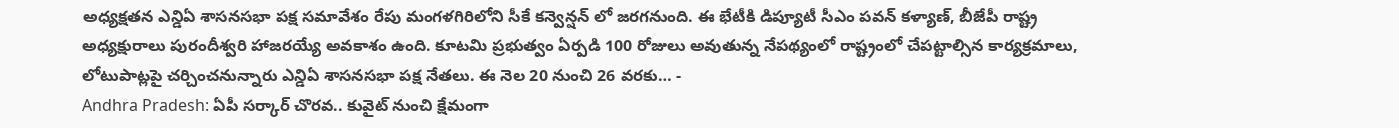అధ్యక్షతన ఎన్డిఏ శాసనసభా పక్ష సమావేశం రేపు మంగళగిరిలోని సీకే కన్వెన్షన్ లో జరగనుంది. ఈ భేటీకి డిప్యూటీ సీఎం పవన్ కళ్యాణ్, బీజేపీ రాష్ట్ర అధ్యక్షురాలు పురందీశ్వరి హాజరయ్యే అవకాశం ఉంది. కూటమి ప్రభుత్వం ఏర్పడి 100 రోజులు అవుతున్న నేపథ్యంలో రాష్ట్రంలో చేపట్టాల్సిన కార్యక్రమాలు, లోటుపాట్లపై చర్చించనున్నారు ఎన్డిఏ శాసనసభా పక్ష నేతలు. ఈ నెల 20 నుంచి 26 వరకు… -
Andhra Pradesh: ఏపీ సర్కార్ చొరవ.. కువైట్ నుంచి క్షేమంగా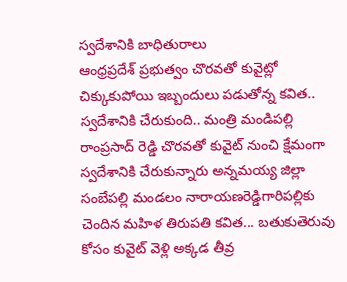స్వదేశానికి బాధితురాలు
ఆంధ్రప్రదేశ్ ప్రభుత్వం చొరవతో కువైట్లో చిక్కుకుపోయి ఇబ్బందులు పడుతోన్న కవిత.. స్వదేశానికి చేరుకుంది.. మంత్రి మండిపల్లి రాంప్రసాద్ రెడ్డి చొరవతో కువైట్ నుంచి క్షేమంగా స్వదేశానికి చేరుకున్నారు అన్నమయ్య జిల్లా సంబేపల్లి మండలం నారాయణరెడ్డిగారిపల్లికు చెందిన మహిళ తిరుపతి కవిత... బతుకుతెరువు కోసం కువైట్ వెళ్లి అక్కడ తీవ్ర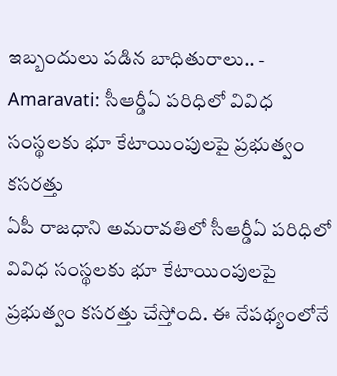ఇబ్బందులు పడిన బాధితురాలు.. -
Amaravati: సీఆర్డీఏ పరిధిలో వివిధ సంస్థలకు భూ కేటాయింపులపై ప్రభుత్వం కసరత్తు
ఏపీ రాజధాని అమరావతిలో సీఆర్డీఏ పరిధిలో వివిధ సంస్థలకు భూ కేటాయింపులపై ప్రభుత్వం కసరత్తు చేస్తోంది. ఈ నేపథ్యంలోనే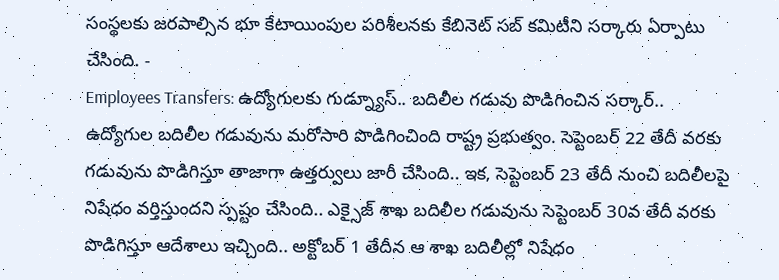సంస్థలకు జరపాల్సిన భూ కేటాయింపుల పరిశీలనకు కేబినెట్ సబ్ కమిటీని సర్కారు ఏర్పాటు చేసింది. -
Employees Transfers: ఉద్యోగులకు గుడ్న్యూస్.. బదిలీల గడువు పొడిగించిన సర్కార్..
ఉద్యోగుల బదిలీల గడువును మరోసారి పొడిగించింది రాష్ట్ర ప్రభుత్వం. సెప్టెంబర్ 22 తేదీ వరకు గడువును పొడిగిస్తూ తాజాగా ఉత్తర్వులు జారీ చేసింది.. ఇక, సెప్టెంబర్ 23 తేదీ నుంచి బదిలీలపై నిషేధం వర్తిస్తుందని స్పష్టం చేసింది.. ఎక్సైజ్ శాఖ బదిలీల గడువును సెప్టెంబర్ 30వ తేదీ వరకు పొడిగిస్తూ ఆదేశాలు ఇచ్చింది.. అక్టోబర్ 1 తేదీన ఆ శాఖ బదిలీల్లో నిషేధం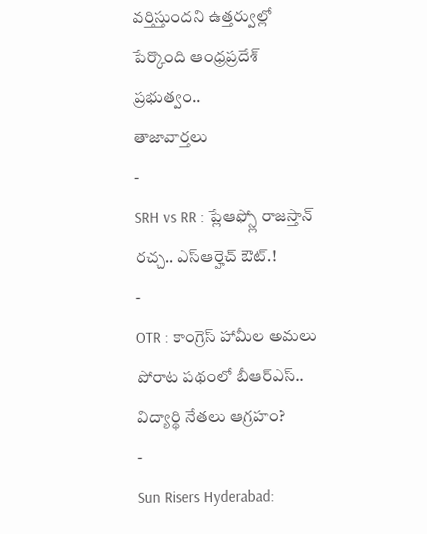వర్తిస్తుందని ఉత్తర్వుల్లో పేర్కొంది ఆంధ్రప్రదేశ్ ప్రభుత్వం..
తాజావార్తలు
-
SRH vs RR : ప్లేఆఫ్స్లో రాజస్తాన్ రచ్చ.. ఎస్ఆర్హెచ్ ఔట్.!
-
OTR : కాంగ్రెస్ హామీల అమలు పోరాట పథంలో బీఆర్ఎస్.. విద్యార్థి నేతలు ఆగ్రహం?
-
Sun Risers Hyderabad: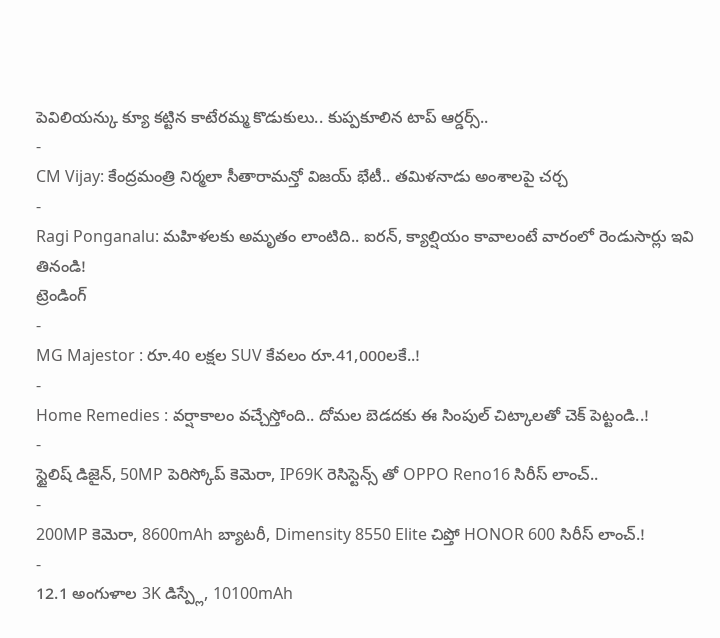పెవిలియన్కు క్యూ కట్టిన కాటేరమ్మ కొడుకులు.. కుప్పకూలిన టాప్ ఆర్డర్స్..
-
CM Vijay: కేంద్రమంత్రి నిర్మలా సీతారామన్తో విజయ్ భేటీ.. తమిళనాడు అంశాలపై చర్చ
-
Ragi Ponganalu: మహిళలకు అమృతం లాంటిది.. ఐరన్, క్యాల్షియం కావాలంటే వారంలో రెండుసార్లు ఇవి తినండి!
ట్రెండింగ్
-
MG Majestor : రూ.40 లక్షల SUV కేవలం రూ.41,000లకే..!
-
Home Remedies : వర్షాకాలం వచ్చేస్తోంది.. దోమల బెడదకు ఈ సింపుల్ చిట్కాలతో చెక్ పెట్టండి..!
-
స్టైలిష్ డిజైన్, 50MP పెరిస్కోప్ కెమెరా, IP69K రెసిస్టెన్స్ తో OPPO Reno16 సిరీస్ లాంచ్..
-
200MP కెమెరా, 8600mAh బ్యాటరీ, Dimensity 8550 Elite చిప్తో HONOR 600 సిరీస్ లాంచ్.!
-
12.1 అంగుళాల 3K డిస్ప్లే, 10100mAh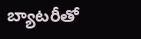బ్యాటరీతో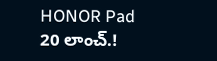HONOR Pad 20 లాంచ్.!